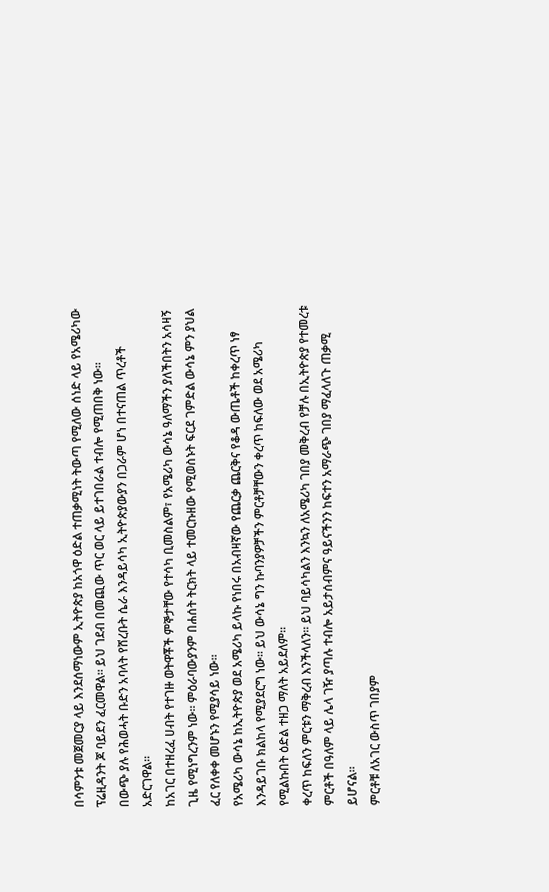በሳምንቱ መጀመርያ ላይ እንደሰማነውም ኢትዮጵያ ከአጎዋ ዕድል ተጠቃሚነት ትውጣ የሚለው ሰነድ ላይ የአሜሪካው ፕሬዚዳንት ጆ ባይደን ፈርመዋል፡፡ ይህ ገደብ በመጪው ጥር ወር ላይ ይተገበራል ተብሎ የሚጠበቅ ነው፡፡
በውጭ ያሉ የሕወሓት ቡድን አባላት የሸረቡት ሴራ እንዳይሳካ ኢትዮጵያውያን በጋራም ሆነ በተናጠል ጥረቶች አድርገዋል፡፡
ከአገር በተዘረፈ ሀብት የተገዙ ወትዋቾች ምኞታቸው የተሳካ ቢመስልም፣ የአሜሪካ ውሳኔ ዓለማችን ያለችበትን አሳዛኝ ጊዜ የሚነግረንም ነው፡፡ ምዕራባውያንም በሐሰት ትርክት ላይ ተመርኩዘው የሚወስኑት ፍርደ ገምድል ውሳኔ ምን ያህል ፈር የለቀቀ መሆኑን የሚያሳይ ነው፡፡
የአሜሪካ ውሳኔ ከኢትዮጵያ ወደ አሜሪካ ይላኩ የነበሩ በአብዛኛው የጨርቃ ጨርቅና የቆዳ ውጤቶች ከቀረጥ ነፃ እንዳይገቡ ክልከላ የሚያደርግ ነው፡፡ ይህ ውሳኔ ግን ኩባንያዎቻችን ምርቶቻቸውን ቀረጥ ከፍለው ወደ አሜሪካ የሚልኩበት ዕድል ተዘጋ ማለት አይደለም፡፡
ቀረጥ ከፍለን ምርቱን ማቅረብ እንችላለን፡፡ ይህ ባይሳካልን እንኳን ለአሜሪካ ገበያ መቅረብ የቻሉ በኢትዮጵያ የተመረቱ ምርቶች በዓለም ላይ ሌላ ገዥ ያጣሉ ተብሎ አይታሰብምና ዓይናችንን ከፍተን አማራጭ ገበያ ማፈላለጉ ጠቃሚ ይሆናል፡፡
ምርቶቹ ለአገር ውስጥ ገበያም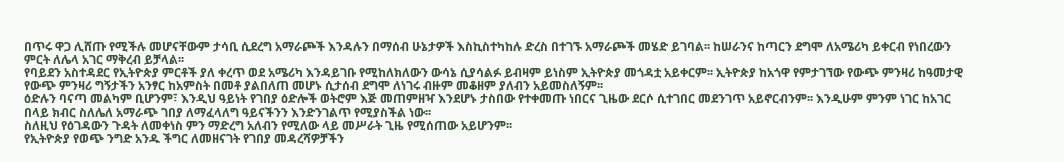በጥሩ ዋጋ ሊሸጡ የሚችሉ መሆናቸውም ታሳቢ ሲደረግ አማራጮች እንዳሉን በማሰብ ሁኔታዎች እስኪስተካከሉ ድረስ በተገኙ አማራጮች መሄድ ይገባል፡፡ ከሠራንና ከጣርን ደግሞ ለአሜሪካ ይቀርብ የነበረውን ምርት ለሌላ አገር ማቅረብ ይቻላል፡፡
የባይደን አስተዳደር የኢትዮጵያ ምርቶች ያለ ቀረጥ ወደ አሜሪካ እንዳይገቡ የሚከለክለውን ውሳኔ ሲያሳልፉ ይብዛም ይነስም ኢትዮጵያ መጎዳቷ አይቀርም፡፡ ኢትዮጵያ ከአጎዋ የምታገኘው የውጭ ምንዛሪ ከዓመታዊ የውጭ ምንዛሪ ግኝታችን አንፃር ከአምስት በመቶ ያልበለጠ መሆኑ ሲታሰብ ደግሞ ለነገሩ ብዙም መቆዘም ያለብን አይመስለኝም፡፡
ዕድሉን ባናጣ መልካም ቢሆንም፣ እንዲህ ዓይነት የገበያ ዕድሎች ወትሮም እጅ መጠምዘዣ እንደሆኑ ታስበው የተቀመጡ ነበርና ጊዜው ደርሶ ሲተገበር መደንገጥ አይኖርብንም፡፡ እንዲሁም ምንም ነገር ከአገር በላይ ክብር ስለሌለ አማራጭ ገበያ ለማፈላለግ ዓይናችንን እንድንገልጥ የሚያስችል ነው፡፡
ስለዚህ የዕገዳውን ጉዳት ለመቀነስ ምን ማድረግ አለብን የሚለው ላይ መሥራት ጊዜ የሚሰጠው አይሆንም፡፡
የኢትዮጵያ የወጭ ንግድ አንዱ ችግር ለመዘናገት የገበያ መዳረሻዎቻችን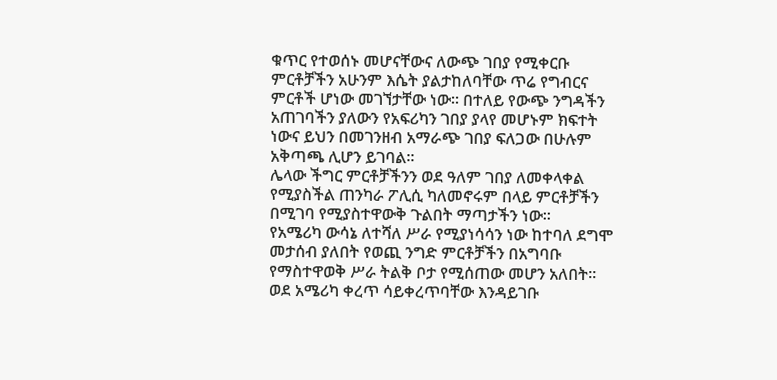ቁጥር የተወሰኑ መሆናቸውና ለውጭ ገበያ የሚቀርቡ ምርቶቻችን አሁንም እሴት ያልታከለባቸው ጥሬ የግብርና ምርቶች ሆነው መገኘታቸው ነው፡፡ በተለይ የውጭ ንግዳችን አጠገባችን ያለውን የአፍሪካን ገበያ ያላየ መሆኑም ክፍተት ነውና ይህን በመገንዘብ አማራጭ ገበያ ፍለጋው በሁሉም አቅጣጫ ሊሆን ይገባል፡፡
ሌላው ችግር ምርቶቻችንን ወደ ዓለም ገበያ ለመቀላቀል የሚያስችል ጠንካራ ፖሊሲ ካለመኖሩም በላይ ምርቶቻችን በሚገባ የሚያስተዋውቅ ጉልበት ማጣታችን ነው፡፡
የአሜሪካ ውሳኔ ለተሻለ ሥራ የሚያነሳሳን ነው ከተባለ ደግሞ መታሰብ ያለበት የወጪ ንግድ ምርቶቻችን በአግባቡ የማስተዋወቅ ሥራ ትልቅ ቦታ የሚሰጠው መሆን አለበት፡፡
ወደ አሜሪካ ቀረጥ ሳይቀረጥባቸው እንዳይገቡ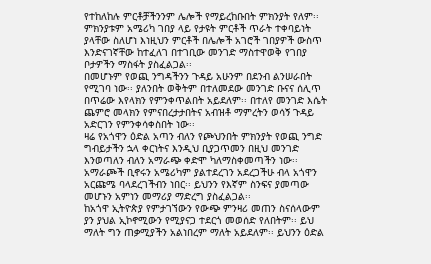የተከለከሉ ምርቶቻችንንም ሌሎች የማይረከቡበት ምክንያት የለም፡፡ ምክንያቱም አሜሪካ ገበያ ላይ የታዩት ምርቶች ጥራት ተቀባይነት ያላቸው ስለሆነ እነዚህን ምርቶች በሌሎች አገሮች ገበያዎች ውስጥ እንድናገኛቸው ከተፈለገ በተገቢው መንገድ ማስተዋወቅ የገበያ ቦታዎችን ማስፋት ያስፈልጋል፡፡
በመሆኑም የወጪ ንግዳችንን ጉዳይ አሁንም በደንብ ልንሠራበት የሚገባ ነው፡፡ ያለንበት ወቅትም በተለመደው መንገድ ቡናና ሰሊጥ በጥሬው እየላክን የምንቀጥልበት አይደለም፡፡ በተለየ መንገድ እሴት ጨምሮ መላክን የምናበረታታበትና አብዝቶ ማምረትን ወሳኝ ጉዳይ አድርገን የምንቀሳቀስበት ነው፡፡
ዛሬ የአጎዋን ዕድል አጣን ብለን የጮህንበት ምክንያት የወጪ ንግድ ግብይታችን ኋላ ቀርነትና እንዲህ ቢያጋጥመን በዚህ መንገድ እንወጣለን ብለን አማራጭ ቀድሞ ካለማስቀመጣችን ነው፡፡
አማራጮች ቢኖሩን አሜሪካም ያልተደረገን አደረጋችሁ ብላ አጎዋን አርጩሜ ባላደረገችብን ነበር፡፡ ይህንን የእኛም ስንፍና ያመጣው መሆኑን አምነን መማሪያ ማድረግ ያስፈልጋል፡፡
ከአጎዋ ኢትዮጵያ የምታገኘውን የውጭ ምንዛሪ መጠን ስናሰላውም ያን ያህል ኢኮኖሚውን የሚያናጋ ተደርጎ መወሰድ የለበትም፡፡ ይህ ማለት ግን ጠቃሚያችን አልነበረም ማለት አይደለም፡፡ ይህንን ዕድል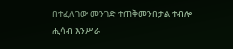በተፈለገው መንገድ ተጠቅመንበታል ተብሎ ሒሳብ እንሥራ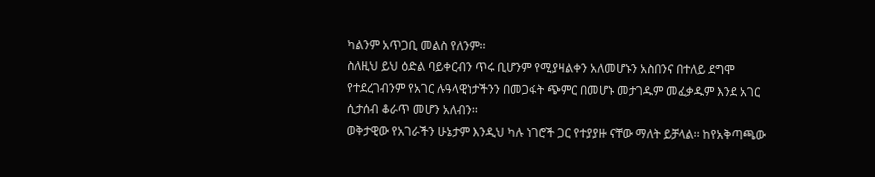ካልንም አጥጋቢ መልስ የለንም፡፡
ስለዚህ ይህ ዕድል ባይቀርብን ጥሩ ቢሆንም የሚያዛልቀን አለመሆኑን አስበንና በተለይ ደግሞ የተደረገብንም የአገር ሉዓላዊነታችንን በመጋፋት ጭምር በመሆኑ መታገዱም መፈቃዱም እንደ አገር ሲታሰብ ቆራጥ መሆን አለብን፡፡
ወቅታዊው የአገራችን ሁኔታም እንዲህ ካሉ ነገሮች ጋር የተያያዙ ናቸው ማለት ይቻላል፡፡ ከየአቅጣጫው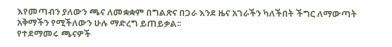እየመጣብን ያለውን ጫና ለመቋቋም በግልጽና በጋራ እንደ ዜና አገራችን ካለችበት ችግር ለማውጣት አቅማችን የሚችለውን ሁሉ ማድረግ ይጠይቃል፡፡
የተደማመሩ ጫናዎች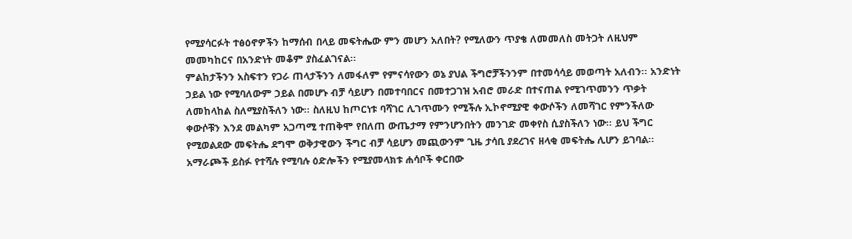የሚያሳርፉት ተፅዕኖዎችን ከማሰብ በላይ መፍትሔው ምን መሆን አለበት? የሚለውን ጥያቄ ለመመለስ መትጋት ለዚህም መመካከርና በአንድነት መቆም ያስፈልገናል፡፡
ምልከታችንን አስፍተን የጋራ ጠላታችንን ለመፋለም የምናሳየውን ወኔ ያህል ችግሮቻችንንም በተመሳሳይ መወጣት አለብን፡፡ አንድነት ኃይል ነው የሚባለውም ኃይል በመሆኑ ብቻ ሳይሆን በመተባበርና በመተጋገዝ አብሮ መራድ በተናጠል የሚገጥመንን ጥቃት ለመከላከል ስለሚያስችለን ነው፡፡ ስለዚህ ከጦርነቱ ባሻገር ሊገጥሙን የሚችሉ ኢኮኖሚያዊ ቀውሶችን ለመሻገር የምንችለው ቀውሶቹን እንደ መልካም አጋጣሚ ተጠቅሞ የበለጠ ውጤታማ የምንሆንበትን መንገድ መቀየስ ሲያስችለን ነው፡፡ ይህ ችግር የሚወልደው መፍትሔ ደግሞ ወቅታዊውን ችግር ብቻ ሳይሆን መጪውንም ጊዜ ታሳቢ ያደረገና ዘላቂ መፍትሔ ሊሆን ይገባል፡፡
አማራጮች ይስፉ የተሻሉ የሚባሉ ዕድሎችን የሚያመላክቱ ሐሳቦች ቀርበው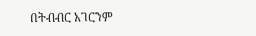በትብብር አገርንም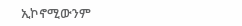ኢኮኖሚውንም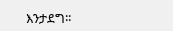እንታደግ፡፡